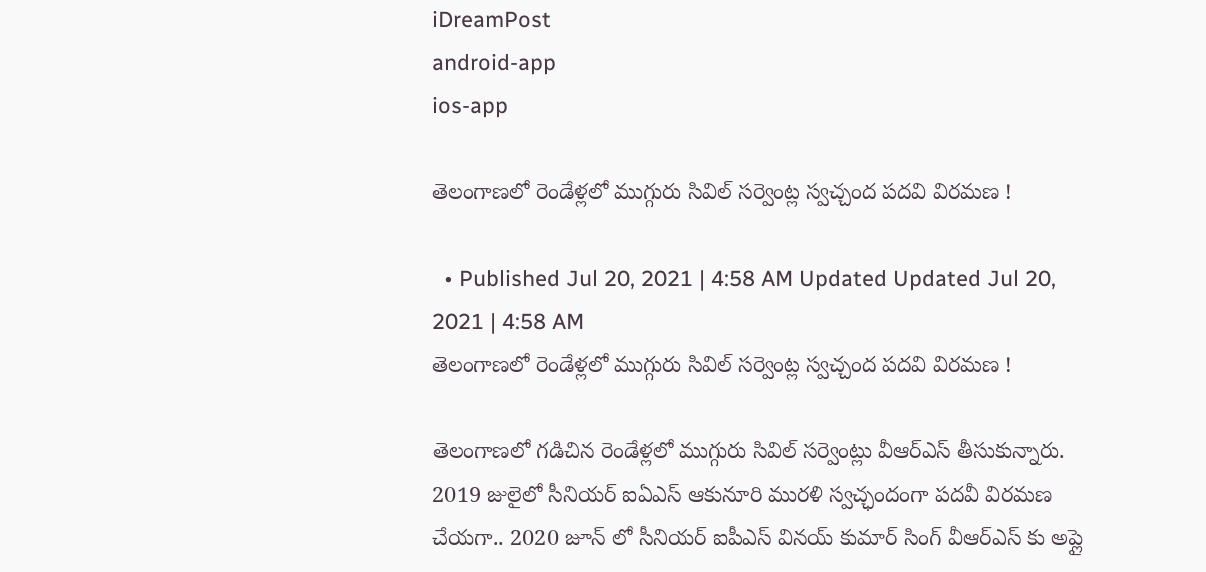iDreamPost
android-app
ios-app

తెలంగాణలో రెండేళ్లలో ముగ్గురు సివిల్ సర్వెంట్ల స్వచ్చంద పదవి విరమణ !

  • Published Jul 20, 2021 | 4:58 AM Updated Updated Jul 20, 2021 | 4:58 AM
తెలంగాణలో రెండేళ్లలో ముగ్గురు సివిల్ సర్వెంట్ల స్వచ్చంద పదవి విరమణ !

తెలంగాణలో గడిచిన రెండేళ్లలో ముగ్గురు సివిల్ సర్వెంట్లు వీఆర్ఎస్ తీసుకున్నారు. 2019 జులైలో సీనియర్ ఐఏఎస్ ఆకునూరి మురళి స్వచ్ఛందంగా పదవీ విరమణ చేయగా.. 2020 జూన్ లో సీనియర్ ఐపీఎస్ వినయ్ కుమార్ సింగ్ వీఆర్ఎస్ కు అప్లై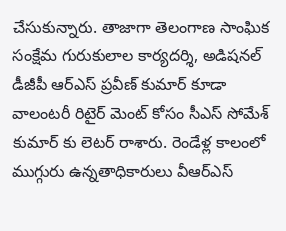చేసుకున్నారు. తాజాగా తెలంగాణ సాంఘిక సంక్షేమ గురుకులాల కార్యదర్శి, అడిషనల్ డీజీపీ ఆర్ఎస్ ప్రవీణ్ కుమార్ కూడా వాలంటరీ రిటైర్ మెంట్ కోసం సీఎస్ సోమేశ్ కుమార్ కు లెటర్ రాశారు. రెండేళ్ల కాలంలో ముగ్గురు ఉన్నతాధికారులు వీఆర్ఎస్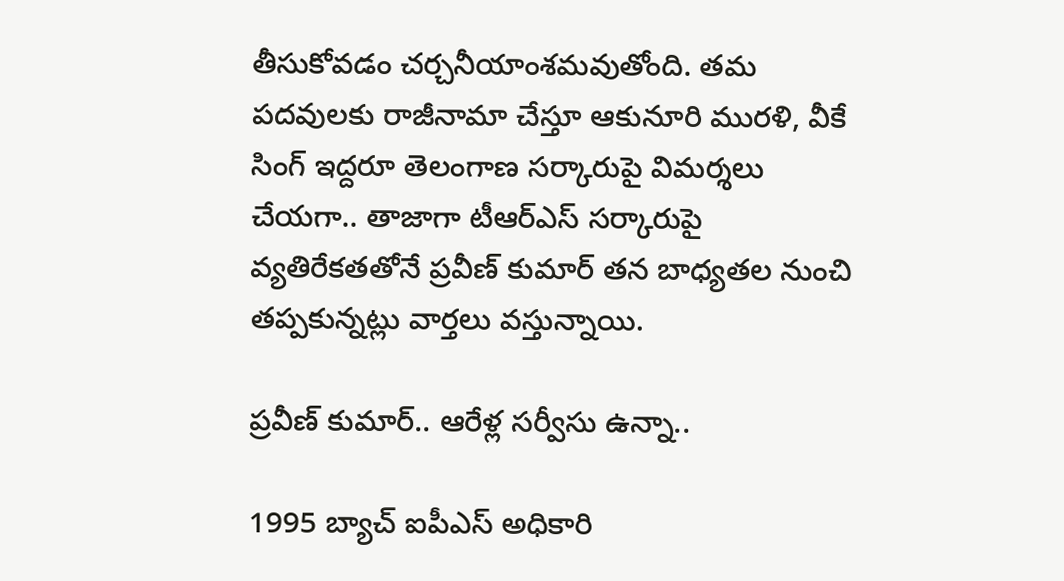తీసుకోవడం చర్చనీయాంశమవుతోంది. తమ పదవులకు రాజీనామా చేస్తూ ఆకునూరి మురళి, వీకే సింగ్ ఇద్దరూ తెలంగాణ సర్కారుపై విమర్శలు చేయగా.. తాజాగా టీఆర్ఎస్ సర్కారుపై వ్యతిరేకతతోనే ప్రవీణ్ కుమార్ తన బాధ్యతల నుంచి తప్పకున్నట్లు వార్తలు వస్తున్నాయి.

ప్రవీణ్ కుమార్.. ఆరేళ్ల సర్వీసు ఉన్నా..

1995 బ్యాచ్ ఐపీఎస్ అధికారి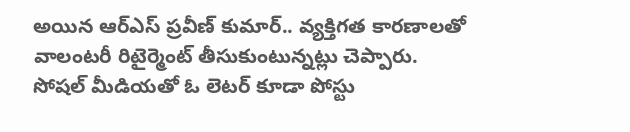అయిన ఆర్ఎస్ ప్రవీణ్ కుమార్.. వ్యక్తిగత కారణాలతో వాలంటరీ రిటైర్మెంట్ తీసుకుంటున్నట్లు చెప్పారు. సోషల్ మీడియతో ఓ లెటర్ కూడా పోస్టు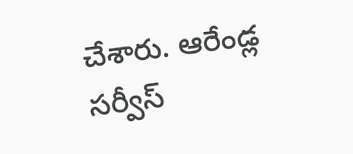చేశారు. ఆరేండ్ల సర్వీస్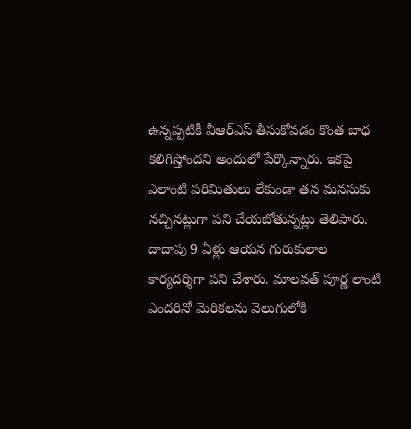ఉన్నప్పటికీ వీఆర్ఎస్ తీసుకోవడం కొంత బాధ కలిగిస్తోందని అందులో పేర్కొన్నారు. ఇకపై ఎలాంటి పరిమితులు లేకుండా తన మనసుకు నచ్చినట్లుగా పని చేయబోతున్నట్లు తెలిపారు. దాదాపు 9 ఏళ్లు ఆయన గురుకులాల కార్యదర్శిగా పని చేశారు. మాలవత్ పూర్ణ లాంటి ఎందరినో మెరికలను వెలుగులోకి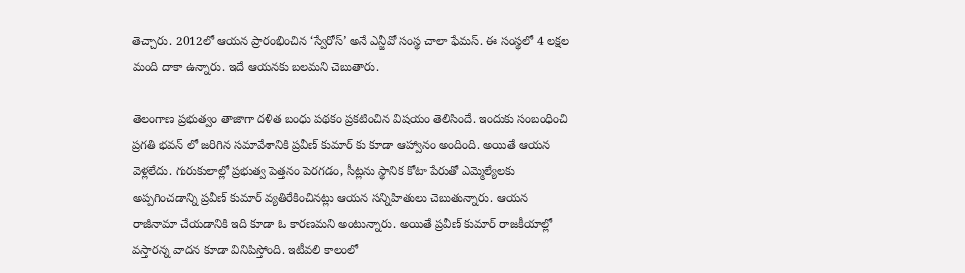తెచ్చారు. 2012లో ఆయన ప్రారంభించిన ‘స్వేరోస్‌’ అనే ఎన్జీవో సంస్థ చాలా ఫేమస్. ఈ సంస్థలో 4 లక్షల మంది దాకా ఉన్నారు. ఇదే ఆయనకు బలమని చెబుతారు.

తెలంగాణ ప్రభుత్వం తాజాగా దళిత బంధు పథకం ప్రకటించిన విషయం తెలిసిందే. ఇందుకు సంబంధించి ప్రగతి భవన్ లో జరిగిన సమావేశానికి ప్రవీణ్ కుమార్ కు కూడా ఆహ్వానం అందింది. అయితే ఆయన వెళ్లలేదు. గురుకులాల్లో ప్రభుత్వ పెత్తనం పెరగడం, సీట్లను స్థానిక కోటా పేరుతో ఎమ్మెల్యేలకు అప్పగించడాన్ని ప్రవీణ్ కుమార్ వ్యతిరేకించినట్లు ఆయన సన్నిహితులు చెబుతున్నారు. ఆయన రాజీనామా చేయడానికి ఇది కూడా ఓ కారణమని అంటున్నారు. అయితే ప్రవీణ్ కుమార్ రాజకీయాల్లో వస్తారన్న వాదన కూడా వినిపిస్తోంది. ఇటీవలి కాలంలో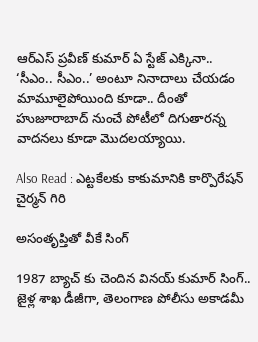ఆర్ఎస్ ప్రవీణ్ కుమార్ ఏ స్టేజ్ ఎక్కినా.. ‘సీఎం.. సీఎం..’ అంటూ నినాదాలు చేయడం మామూలైపోయింది కూడా.. దీంతో హుజూరాబాద్ నుంచే పోటీలో దిగుతారన్న వాదనలు కూడా మొదలయ్యాయి.

Also Read : ఎట్టకేలకు కాకుమానికి కార్పొరేషన్‌ చైర్మన్‌ గిరి

అసంతృప్తితో వీకే సింగ్

1987 బ్యాచ్ కు చెందిన వినయ్ కుమార్ సింగ్.. జైళ్ల శాఖ డీజీగా, తెలంగాణ పోలీసు అకాడమీ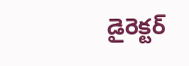డైరెక్టర్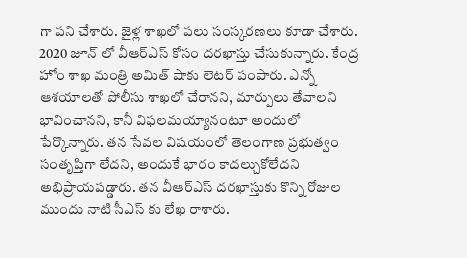గా పని చేశారు. జైళ్ల శాఖలో పలు సంస్కరణలు కూడా చేశారు. 2020 జూన్ లో వీఆర్ఎస్ కోసం దరఖాస్తు చేసుకున్నారు. కేంద్ర హోం శాఖ మంత్రి అమిత్ షాకు లెటర్ పంపారు. ఎన్నో ఆశయాలతో పోలీసు శాఖలో చేరానని, మార్పులు తేవాలని భావించానని, కానీ విఫలమయ్యానంటూ అందులో పేర్కొన్నారు. తన సేవల విషయంలో తెలంగాణ ప్రభుత్వం సంతృప్తిగా లేదని, అందుకే భారం కాదల్చుకోలేదని అభిప్రాయపడ్డారు. తన వీఆర్ఎస్ దరఖాస్తుకు కొన్ని రోజుల ముందు నాటి సీఎస్ కు లేఖ రాశారు.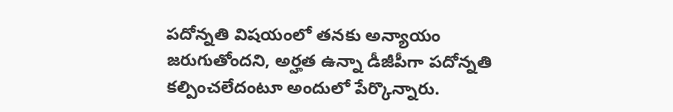పదోన్నతి విషయంలో తనకు అన్యాయం జరుగుతోందని, అర్హత ఉన్నా డీజీపీగా పదోన్నతి కల్పించలేదంటూ అందులో పేర్కొన్నారు.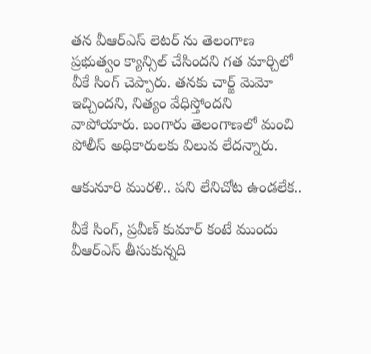తన వీఆర్ఎస్ లెటర్ ను తెలంగాణ ప్రభుత్వం క్యాన్సిల్ చేసిందని గత మార్చిలో వీకే సింగ్ చెప్పారు. తనకు చార్జ్ మెమో ఇచ్చిందని, నిత్యం వేధిస్తోందని వాపోయారు. బంగారు తెలంగాణలో మంచి పోలీస్ అధికారులకు విలువ లేదన్నారు.

ఆకునూరి మురళి.. పని లేనిచోట ఉండలేక..

వీకే సింగ్, ప్రవీణ్ కుమార్ కంటే ముందు వీఆర్ఎస్ తీసుకున్నది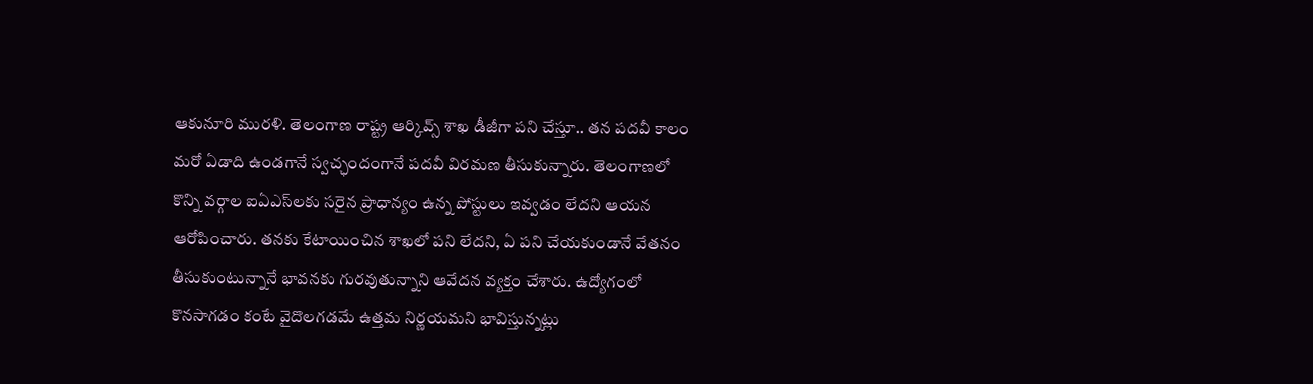ఆకునూరి మురళి. తెలంగాణ రాష్ట్ర ఆర్కివ్స్ శాఖ డీజీగా పని చేస్తూ.. తన పదవీ కాలం మరో ఏడాది ఉండగానే స్వచ్ఛందంగానే పదవీ విరమణ తీసుకున్నారు. తెలంగాణలో కొన్ని వర్గాల ఐఏఎస్‌లకు సరైన ప్రాధాన్యం ఉన్న పోస్టులు ఇవ్వడం లేదని ఆయన ఆరోపించారు. తనకు కేటాయించిన శాఖలో పని లేదని, ఏ పని చేయకుండానే వేతనం తీసుకుంటున్నానే భావనకు గురవుతున్నాని ఆవేదన వ్యక్తం చేశారు. ఉద్యోగంలో కొనసాగడం కంటే వైదొలగడమే ఉత్తమ నిర్ణయమని భావిస్తున్నట్లు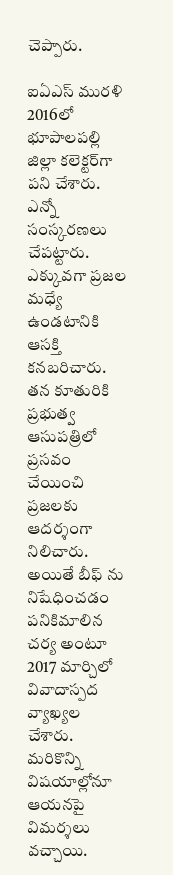చెప్పారు.

ఐఏఎస్ మురళి 2016లో భూపాలపల్లి జిల్లా కలెక్టర్‌గా పని చేశారు. ఎన్నో సంస్కరణలు చేపట్టారు. ఎక్కువగా ప్రజల మధ్యే ఉండటానికి ఆసక్తి కనబరిచారు. తన కూతురికి ప్రభుత్వ ఆసుపత్రిలో ప్రసవం చేయించి ప్రజలకు ఆదర్శంగా నిలిచారు. అయితే బీఫ్ ను నిషేధించడం పనికిమాలిన చర్య అంటూ 2017 మార్చిలో వివాదాస్పద వ్యాఖ్యల చేశారు. మరికొన్ని విషయాల్లోనూ ఆయనపై విమర్శలు వచ్చాయి.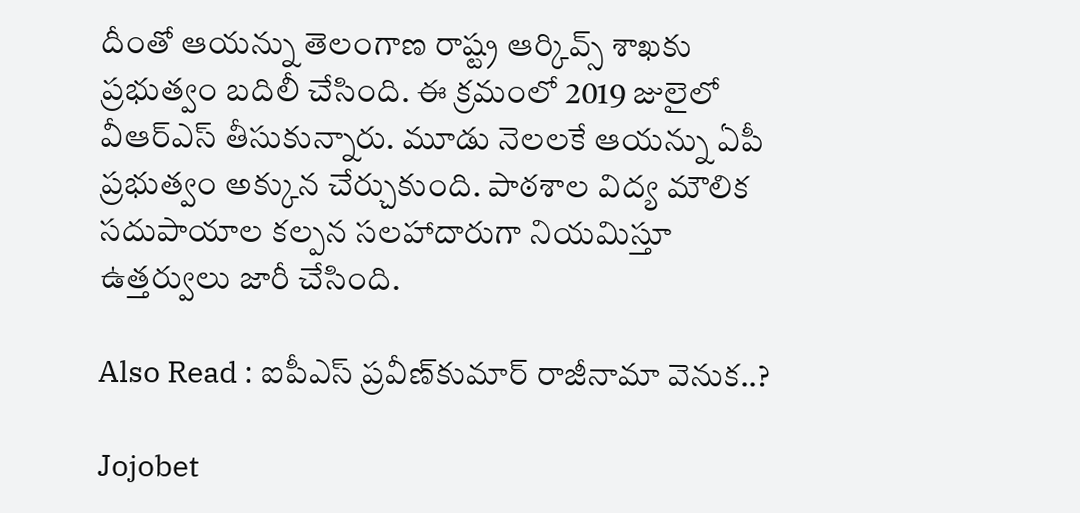దీంతో ఆయన్ను తెలంగాణ రాష్ట్ర ఆర్కివ్స్ శాఖకు ప్రభుత్వం బదిలీ చేసింది. ఈ క్రమంలో 2019 జులైలో వీఆర్ఎస్ తీసుకున్నారు. మూడు నెలలకే ఆయన్ను ఏపీ ప్రభుత్వం అక్కున చేర్చుకుంది. పాఠశాల విద్య మౌలిక సదుపాయాల కల్పన సలహాదారుగా నియమిస్తూ ఉత్తర్వులు జారీ చేసింది.

Also Read : ఐపీఎస్ ప్ర‌వీణ్‌కుమార్ రాజీనామా వెనుక‌..?

Jojobet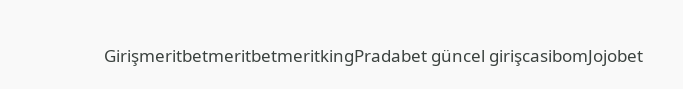GirişmeritbetmeritbetmeritkingPradabet güncel girişcasibomJojobet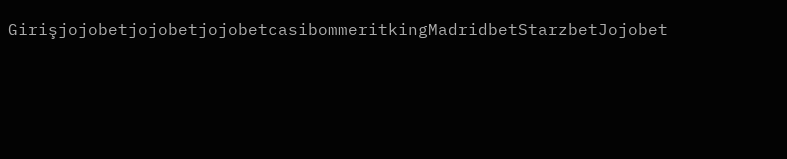GirişjojobetjojobetjojobetcasibommeritkingMadridbetStarzbetJojobet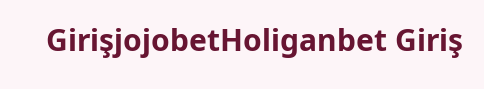GirişjojobetHoliganbet Giriş